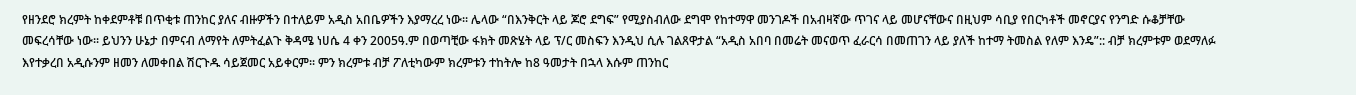የዘንደሮ ክረምት ከቀደምቶቹ በጥቂቱ ጠንከር ያለና ብዙዎችን በተለይም አዲስ አበቤዎችን እያማረረ ነው፡፡ ሌላው “በእንቅርት ላይ ጆሮ ደግፍ” የሚያስብለው ደግሞ የከተማዋ መንገዶች በአብዛኛው ጥገና ላይ መሆናቸውና በዚህም ሳቢያ የበርካቶች መኖርያና የንግድ ሱቆቻቸው መፍረሳቸው ነው፡፡ ይህንን ሁኔታ በምናብ ለማየት ለምትፈልጉ ቅዳሜ ነሀሴ 4 ቀን 2005ዓ.ም በወጣቺው ፋክት መጽሄት ላይ ፕ/ር መስፍን እንዲህ ሲሉ ገልጸዋታል “አዲስ አበባ በመሬት መናወጥ ፈራርሳ በመጠገን ላይ ያለች ከተማ ትመስል የለም እንዴ”:: ብቻ ክረምቱም ወደማለፉ እየተቃረበ አዲሱንም ዘመን ለመቀበል ሽርጉዱ ሳይጀመር አይቀርም፡፡ ምን ክረምቱ ብቻ ፖለቲካውም ክረምቱን ተከትሎ ከ8 ዓመታት በኋላ እሱም ጠንከር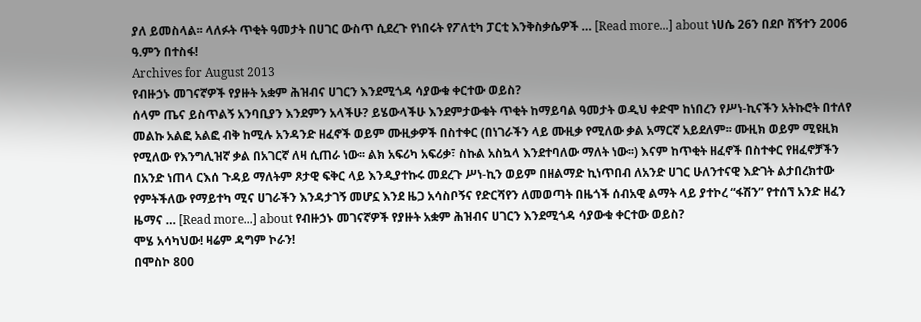ያለ ይመስላል፡፡ ላለፉት ጥቂት ዓመታት በሀገር ውስጥ ሲደረጉ የነበሩት የፖለቲካ ፓርቲ እንቅስቃሴዎች … [Read more...] about ነሀሴ 26ን በደቦ ሸኝተን 2006 ዓ.ምን በተስፋ!
Archives for August 2013
የብዙኃኑ መገናኛዎች የያዙት አቋም ሕዝብና ሀገርን እንደሚጎዳ ሳያውቁ ቀርተው ወይስ?
ሰላም ጤና ይስጥልኝ አንባቢያን እንደምን አላችሁ? ይሄውላችሁ እንደምታውቁት ጥቂት ከማይባል ዓመታት ወዲህ ቀድሞ ከነበረን የሥነ-ኪናችን አትኩሮት በተለየ መልኩ አልፎ አልፎ ብቅ ከሚሉ አንዳንድ ዘፈኖች ወይም ሙዚቃዎች በስተቀር (በነገራችን ላይ ሙዚቃ የሚለው ቃል አማርኛ አይደለም፡፡ ሙዚክ ወይም ሚዩዚክ የሚለው የእንግሊዝኛ ቃል በአገርኛ ለዛ ሲጠራ ነው፡፡ ልክ አፍሪካ አፍሪቃ፣ ስኩል አስኳላ እንደተባለው ማለት ነው፡፡) እናም ከጥቂት ዘፈኖች በስተቀር የዘፈኖቻችን በአንድ ነጠላ ርእሰ ጉዳይ ማለትም ጾታዊ ፍቅር ላይ እንዲያተኩሩ መደረጉ ሥነ-ኪን ወይም በዘልማድ ኪነጥበብ ለአንድ ሀገር ሁለንተናዊ እድገት ልታበረክተው የምትችለው የማይተካ ሚና ሀገራችን እንዳታገኝ መሆኗ እንደ ዜጋ አሳስቦኝና የድርሻየን ለመወጣት በዜጎች ሰብአዊ ልማት ላይ ያተኮረ “ፋሽን” የተሰኘ አንድ ዘፈን ዜማና … [Read more...] about የብዙኃኑ መገናኛዎች የያዙት አቋም ሕዝብና ሀገርን እንደሚጎዳ ሳያውቁ ቀርተው ወይስ?
ሞሄ አሳካህው! ዛሬም ዳግም ኮራን!
በሞስኮ 800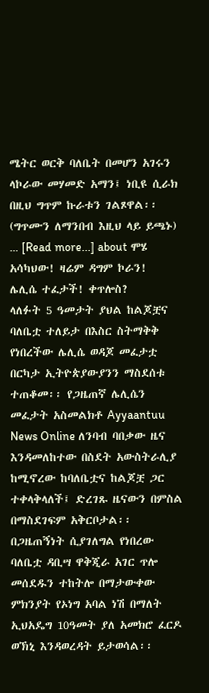ሜትር ወርቅ ባለቤት በመሆን አገሩን ላኮራው መሃመድ አማን፤ ነቢዩ ሲራክ በዚህ ግጥም ኩራቱን ገልጾዋል፡፡ (ግጥሙን ለማንበብ እዚህ ላይ ይጫኑ) … [Read more...] about ሞሄ አሳካህው! ዛሬም ዳግም ኮራን!
ሌሊሴ ተፈታች! ቀጥሎስ?
ላለፉት 5 ዓመታት ያህል ከልጆቿና ባለቤቷ ተለይታ በእስር ስትማቅቅ የነበረችው ሌሊሴ ወዳጆ መፈታቷ በርካታ ኢትዮጵያውያንን ማስደሰቱ ተጠቆመ፡፡ የጋዜጠኛ ሌሊሴን መፈታት አስመልክቶ Ayyaantuu News Online ለንባብ ባበቃው ዜና እንዳመለከተው በስደት አውስትራሊያ ከሚኖረው ከባለቤቷና ከልጆቿ ጋር ተቀላቅላለች፤ ድረገጹ ዜናውን በምስል በማስደገፍም አቅርቦታል፡፡ በጋዜጠኝነት ሲያገለግል የነበረው ባለቤቷ ዳቢሣ ዋቅጂራ አገር ጥሎ መሰደዱን ተከትሎ በማታውቀው ምክንያት የኦነግ አባል ነሽ በማለት ኢህአዴግ 10ዓመት ያለ አመክሮ ፈርዶ ወኽኒ እንዳወረዳት ይታወሳል፡፡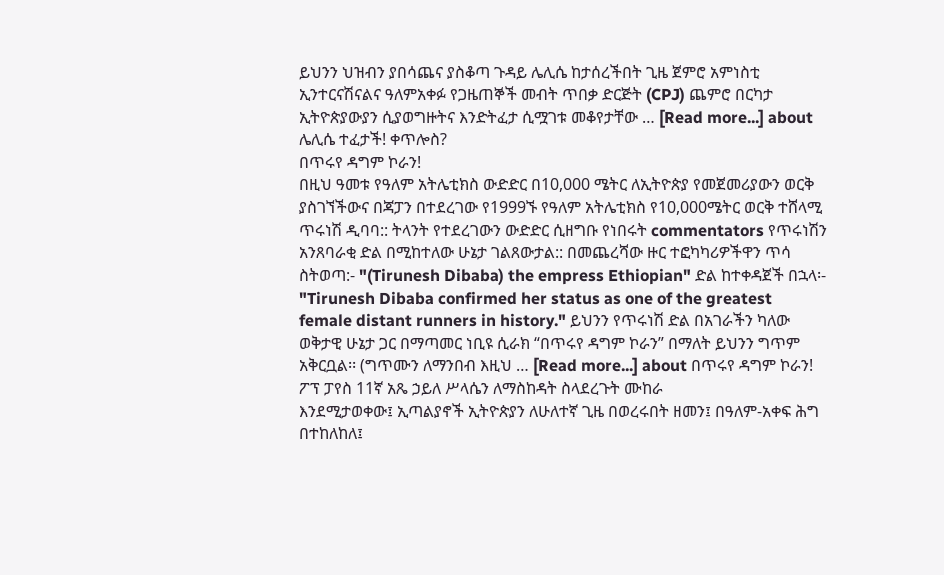ይህንን ህዝብን ያበሳጨና ያስቆጣ ጉዳይ ሌሊሴ ከታሰረችበት ጊዜ ጀምሮ አምነስቲ ኢንተርናሽናልና ዓለምአቀፉ የጋዜጠኞች መብት ጥበቃ ድርጅት (CPJ) ጨምሮ በርካታ ኢትዮጵያውያን ሲያወግዙትና እንድትፈታ ሲሟገቱ መቆየታቸው … [Read more...] about ሌሊሴ ተፈታች! ቀጥሎስ?
በጥሩየ ዳግም ኮራን!
በዚህ ዓመቱ የዓለም አትሌቲክስ ውድድር በ10,000 ሜትር ለኢትዮጵያ የመጀመሪያውን ወርቅ ያስገኘችውና በጃፓን በተደረገው የ1999ኙ የዓለም አትሌቲክስ የ10,000ሜትር ወርቅ ተሸላሚ ጥሩነሽ ዲባባ:: ትላንት የተደረገውን ውድድር ሲዘግቡ የነበሩት commentators የጥሩነሽን አንጸባራቂ ድል በሚከተለው ሁኔታ ገልጸውታል:: በመጨረሻው ዙር ተፎካካሪዎችዋን ጥሳ ስትወጣ:- "(Tirunesh Dibaba) the empress Ethiopian" ድል ከተቀዳጀች በኋላ፡- "Tirunesh Dibaba confirmed her status as one of the greatest female distant runners in history." ይህንን የጥሩነሽ ድል በአገራችን ካለው ወቅታዊ ሁኔታ ጋር በማጣመር ነቢዩ ሲራክ “በጥሩየ ዳግም ኮራን” በማለት ይህንን ግጥም አቅርቧል፡፡ (ግጥሙን ለማንበብ እዚህ … [Read more...] about በጥሩየ ዳግም ኮራን!
ፖፕ ፓየስ 11ኛ አጼ ኃይለ ሥላሴን ለማስከዳት ስላደረጉት ሙከራ
እንደሚታወቀው፤ ኢጣልያኖች ኢትዮጵያን ለሁለተኛ ጊዜ በወረሩበት ዘመን፤ በዓለም-አቀፍ ሕግ በተከለከለ፤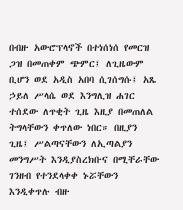በብዙ አውሮፕላኖች በተነሰነሰ የመርዝ ጋዝ በመጠቀም ጭምር፤ ለጊዜውም ቢሆን ወደ አዲስ አበባ ሲገሰግሱ፤ አጼ ኃይለ ሥላሴ ወደ እንግሊዝ ሐገር ተሰደው ለጥቂት ጊዜ እዚያ በመጠለል ትግላቸውን ቀጥለው ነበር። በዚያን ጊዜ፤ ሥልጣናቸውን ለኢጣልያን መንግሥት እንዲያስረክቡና በሚቸራቸው ገንዘብ የተንደላቀቀ ኑሯቸውን እንዲቀጥሉ ብዙ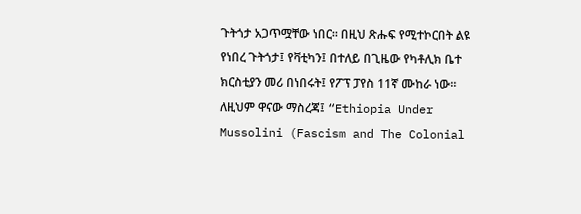ጉትጎታ አጋጥሟቸው ነበር። በዚህ ጽሑፍ የሚተኮርበት ልዩ የነበረ ጉትጎታ፤ የቫቲካን፤ በተለይ በጊዜው የካቶሊክ ቤተ ክርስቲያን መሪ በነበሩት፤ የፖፕ ፓየስ 11ኛ ሙከራ ነው። ለዚህም ዋናው ማስረጃ፤ “Ethiopia Under Mussolini (Fascism and The Colonial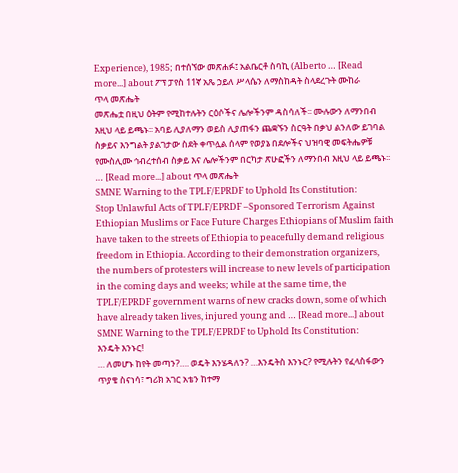Experience), 1985; በተሰኘው መጽሐፉ፤ አልቤርቶ ስባኪ (Alberto … [Read more...] about ፖፕ ፓየስ 11ኛ አጼ ኃይለ ሥላሴን ለማስከዳት ስላደረጉት ሙከራ
ጥላ መጽሔት
መጽሔቷ በዚህ ዕትም የሚከተሉትን ርዕሶችና ሌሎችንም ዳስሳለች፡፡ ሙሉውን ለማንበብ እዚህ ላይ ይጫኑ፡፡ አባይ ሊያለማን ወይስ ሊያጠፋን ጨቋኙን ስርዓት በቃህ ልንለው ይገባል ስቃይና እንግልት ያልገታው ስደት ቀጥሏል ሰላም የወያኔ በደሎችና ህዝባዊ መፍትሔዎቹ የሙስሊሙ ኅብረተሰብ ስቃይ እና ሌሎችንም በርካታ ጽሁፎችን ለማንበብ እዚህ ላይ ይጫኑ፡፡ … [Read more...] about ጥላ መጽሔት
SMNE Warning to the TPLF/EPRDF to Uphold Its Constitution:
Stop Unlawful Acts of TPLF/EPRDF –Sponsored Terrorism Against Ethiopian Muslims or Face Future Charges Ethiopians of Muslim faith have taken to the streets of Ethiopia to peacefully demand religious freedom in Ethiopia. According to their demonstration organizers, the numbers of protesters will increase to new levels of participation in the coming days and weeks; while at the same time, the TPLF/EPRDF government warns of new cracks down, some of which have already taken lives, injured young and … [Read more...] about SMNE Warning to the TPLF/EPRDF to Uphold Its Constitution:
እንዴት እንኑር!
… ለመሆኑ ከየት መጣን?…. ወዴት እንሄዳለን? …እንዴትስ እንኑር? የሚሉትን የፈላስፋውን ጥያቄ ስናነሳ፣ ግሪክ አገር አቴን ከተማ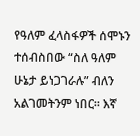የዓለም ፈላስፋዎች ሰሞኑን ተሰብስበው “ስለ ዓለም ሁኔታ ይነጋገራሉ” ብለን አልገመትንም ነበር። እኛ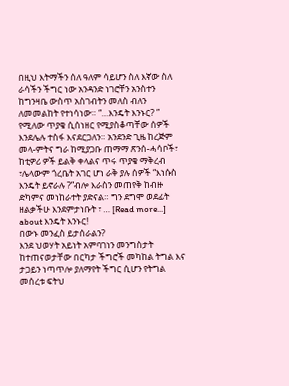በዚህ እትማችን ሰለ ዓለም ሳይሆን ስለ እኛው ስለ ራሳችን ችግር ነው አንዳንድ ነገሮቸን አንስተን ከግንዛቤ ውስጥ አስገብትን መለስ ብለን ለመመልከት የተነሳነው። “…እንዴት እንኑር? ” የሚለው ጥያቄ ሲሰነዘር የሚያስቆጣቸው ሰዎች እንደሌሉ ተስፋ እናደርጋለን። አንደንድ ጊዜ ከረጅም መላ-ምትና ግራ ከሚያጋቡ ጠማማ ጽንሰ-ሓሳቦች፣ ከቲዎሪ ዎች ይልቅ ቀላልና ጥሩ ጥያቄ ማቅረብ ፣ሌላውም ጎረቤት አገር ሆነ ራቅ ያሉ ሰዎች “እነሱስ እንዴት ይኖራሉ ?”ብሎ እራስን መጠየቅ ከብዙ ድካምና መነከራተት ያድናል። ግን ደግሞ ወደፊት ዘልቃችሁ እንደምታነቡት ፣ … [Read more...] about እንዴት እንኑር!
በውኑ መንፈስ ይታሰራልን?
እንደ ህወሃት አይነት አምባገነን መንግስታት ከተጠናወታቸው በርካታ ችግሮች መካከል ትግል እና ታጋይን ነጣጥሎ ያለማየት ችግር ሲሆን የትግል መሰረቱ ፍትህ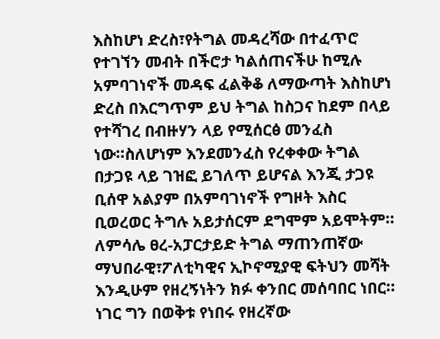እስከሆነ ድረስ፣የትግል መዳረሻው በተፈጥሮ የተገኘን መብት በችሮታ ካልሰጠናችሁ ከሚሉ አምባገነኖች መዳፍ ፈልቅቆ ለማውጣት እስከሆነ ድረስ በእርግጥም ይህ ትግል ከስጋና ከደም በላይ የተሻገረ በብዙሃን ላይ የሚሰርፅ መንፈስ ነው።ስለሆነም እንደመንፈስ የረቀቀው ትግል በታጋዩ ላይ ገዝፎ ይገለጥ ይሆናል እንጂ ታጋዩ ቢሰዋ አልያም በአምባገነኖች የግዞት እስር ቢወረወር ትግሉ አይታሰርም ደግሞም አይሞትም። ለምሳሌ ፀረ-አፓርታይድ ትግል ማጠንጠኛው ማህበራዊ፣ፖለቲካዊና ኢኮኖሚያዊ ፍትህን መሻት እንዲሁም የዘረኝነትን ክፉ ቀንበር መሰባበር ነበር። ነገር ግን በወቅቱ የነበሩ የዘረኛው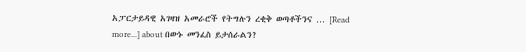አፓርታይዳዊ አገዛዝ አመራሮች የትግሉን ረቂቅ ወጣቶችንና … [Read more...] about በውኑ መንፈስ ይታሰራልን?